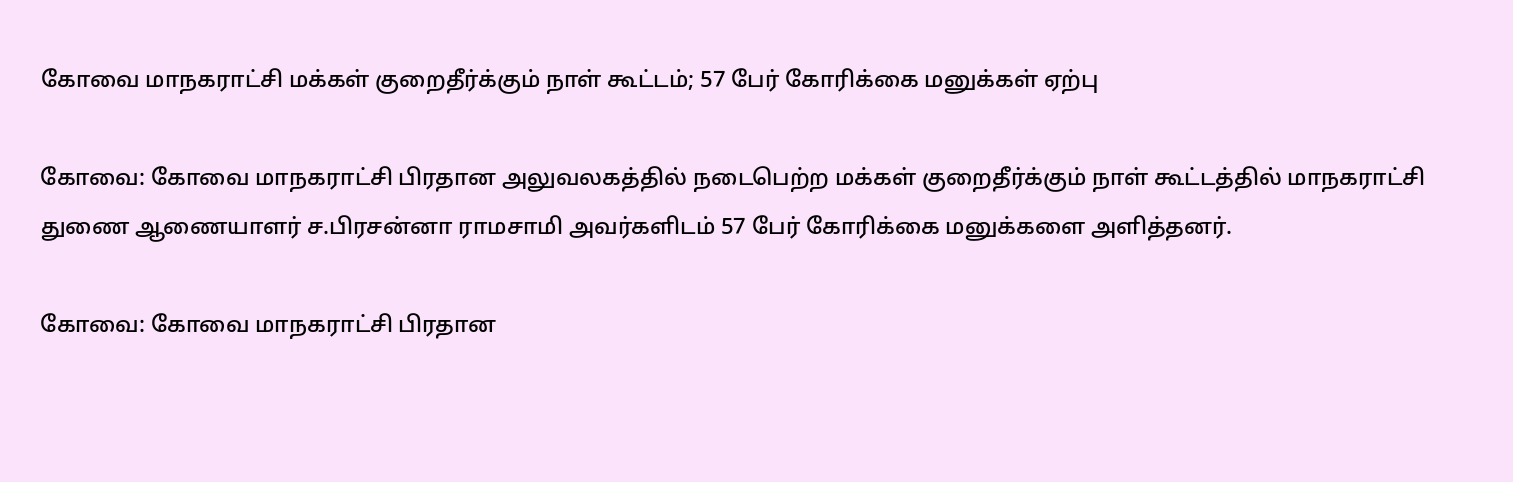கோவை மாநகராட்சி மக்கள்‌ குறைதீர்க்கும்‌ நாள்‌ கூட்டம்; 57 பேர் கோரிக்கை மனுக்கள் ஏற்பு

கோவை: கோவை மாநகராட்சி பிரதான அலுவலகத்தில்‌ நடைபெற்ற மக்கள்‌ குறைதீர்க்கும்‌ நாள்‌ கூட்டத்தில்‌ மாநகராட்சி துணை ஆணையாளர்‌ ச.பிரசன்னா ராமசாமி அவர்களிடம்‌ 57 பேர் கோரிக்கை மனுக்களை அளித்தனர்‌.

கோவை: கோவை மாநகராட்சி பிரதான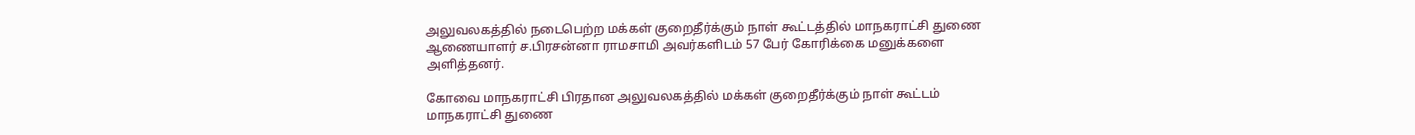அலுவலகத்தில்‌ நடைபெற்ற மக்கள்‌ குறைதீர்க்கும்‌ நாள்‌ கூட்டத்தில்‌ மாநகராட்சி துணை ஆணையாளர்‌ ச.பிரசன்னா ராமசாமி அவர்களிடம்‌ 57 பேர் கோரிக்கை மனுக்களை அளித்தனர்‌.

கோவை மாநகராட்சி பிரதான அலுவலகத்தில்‌ மக்கள்‌ குறைதீர்க்கும்‌ நாள்‌ கூட்டம்‌ மாநகராட்சி துணை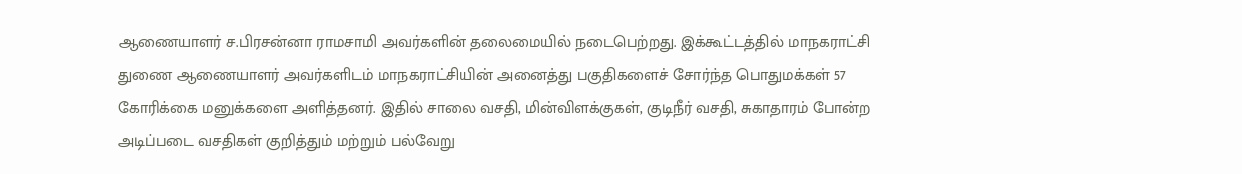ஆணையாளர்‌ ச.பிரசன்னா ராமசாமி அவர்களின்‌ தலைமையில்‌ நடைபெற்றது. இக்கூட்டத்தில்‌ மாநகராட்சி துணை ஆணையாளர்‌ அவர்களிடம்‌ மாநகராட்சியின்‌ அனைத்து பகுதிகளைச்‌ சோர்ந்த பொதுமக்கள்‌ 57 கோரிக்கை மனுக்களை அளித்தனர்‌. இதில்‌ சாலை வசதி, மின்விளக்குகள்‌, குடிநீர் வசதி, சுகாதாரம்‌ போன்ற அடிப்படை வசதிகள்‌ குறித்தும்‌ மற்றும்‌ பல்வேறு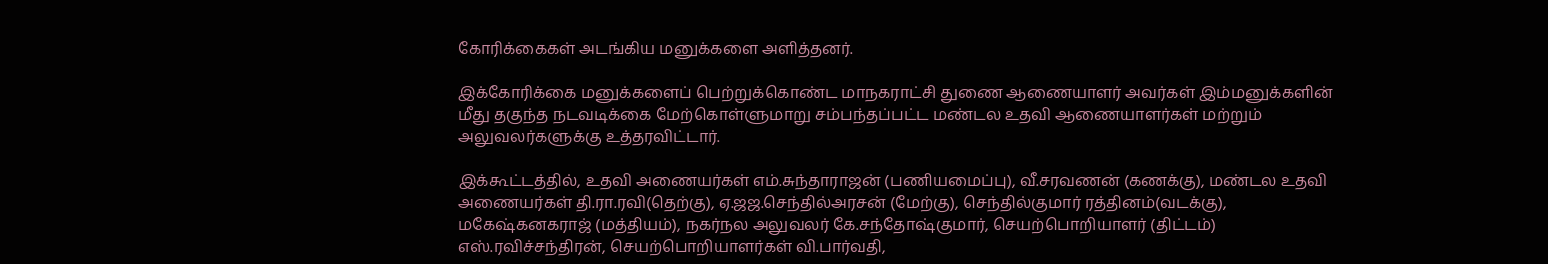கோரிக்கைகள்‌ அடங்கிய மனுக்களை அளித்தனர்‌.

இக்கோரிக்கை மனுக்களைப்‌ பெற்றுக்கொண்ட மாநகராட்சி துணை ஆணையாளர்‌ அவர்கள்‌ இம்மனுக்களின்‌ மீது தகுந்த நடவடிக்கை மேற்கொள்ளுமாறு சம்பந்தப்பட்ட மண்டல உதவி ஆணையாளர்கள்‌ மற்றும்‌ அலுவலர்களுக்கு உத்தரவிட்டார்.

இக்கூட்டத்தில்‌, உதவி அணையர்கள்‌ எம்‌.சுந்தாராஜன்‌ (பணியமைப்பு), வீ.சரவணன்‌ (கணக்கு), மண்டல உதவி அணையர்கள்‌ தி.ரா.ரவி(தெற்கு), ஏ.ஜஜ.செந்தில்‌அரசன்‌ (மேற்கு), செந்தில்குமார் ரத்தினம்‌(வடக்கு), மகேஷ்கனகராஜ்‌ (மத்தியம்‌), நகர்நல அலுவலர்‌ கே.சந்தோஷ்குமார்‌, செயற்பொறியாளர்‌ (திட்டம்‌) எஸ்‌.ரவிச்சந்திரன்‌, செயற்பொறியாளர்கள்‌ வி.பார்வதி,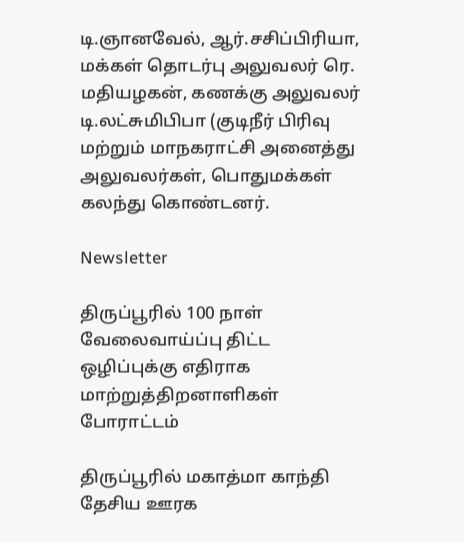டி.ஞானவேல்‌, ஆர்‌.சசிப்பிரியா, மக்கள்‌ தொடர்பு அலுவலர்‌ ரெ. மதியழகன்‌, கணக்கு அலுவலர்‌ டி.லட்சுமிபிபா (குடிநீர் பிரிவு மற்றும்‌ மாநகராட்சி அனைத்து அலுவலர்கள்‌, பொதுமக்கள்‌ கலந்து கொண்டனர்.

Newsletter

திருப்பூரில் 100 நாள் வேலைவாய்ப்பு திட்ட ஒழிப்புக்கு எதிராக மாற்றுத்திறனாளிகள் போராட்டம்

திருப்பூரில் மகாத்மா காந்தி தேசிய ஊரக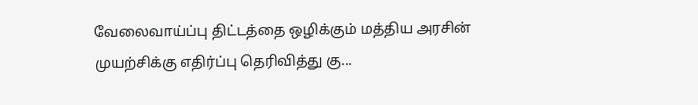வேலைவாய்ப்பு திட்டத்தை ஒழிக்கும் மத்திய அரசின் முயற்சிக்கு எதிர்ப்பு தெரிவித்து கு...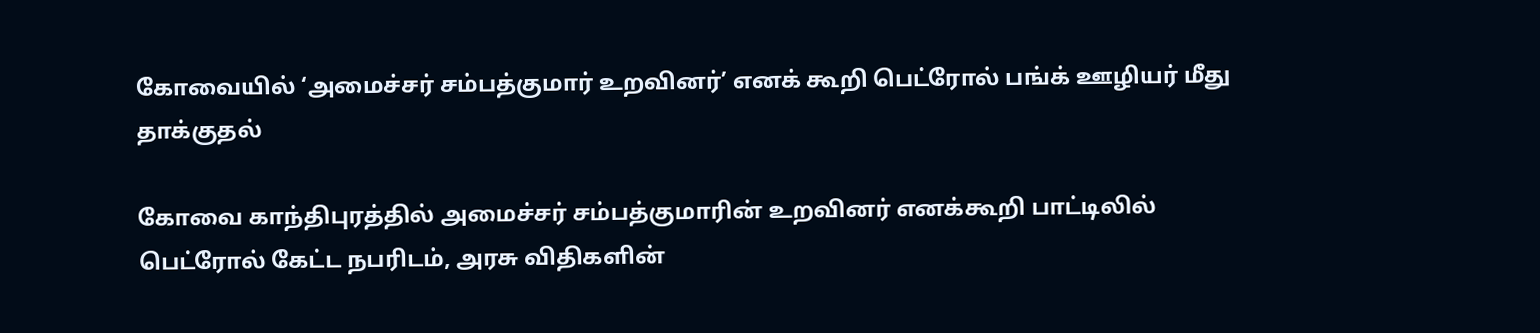கோவையில் ‘அமைச்சர் சம்பத்குமார் உறவினர்’ எனக் கூறி பெட்ரோல் பங்க் ஊழியர் மீது தாக்குதல்

கோவை காந்திபுரத்தில் அமைச்சர் சம்பத்குமாரின் உறவினர் எனக்கூறி பாட்டிலில் பெட்ரோல் கேட்ட நபரிடம், அரசு விதிகளின்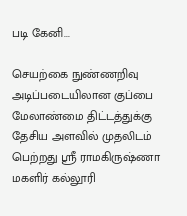படி கேனி...

செயற்கை நுண்ணறிவு அடிப்படையிலான குப்பை மேலாண்மை திட்டத்துக்கு தேசிய அளவில் முதலிடம் பெற்றது ஶ்ரீ ராமகிருஷ்ணா மகளிர் கல்லூரி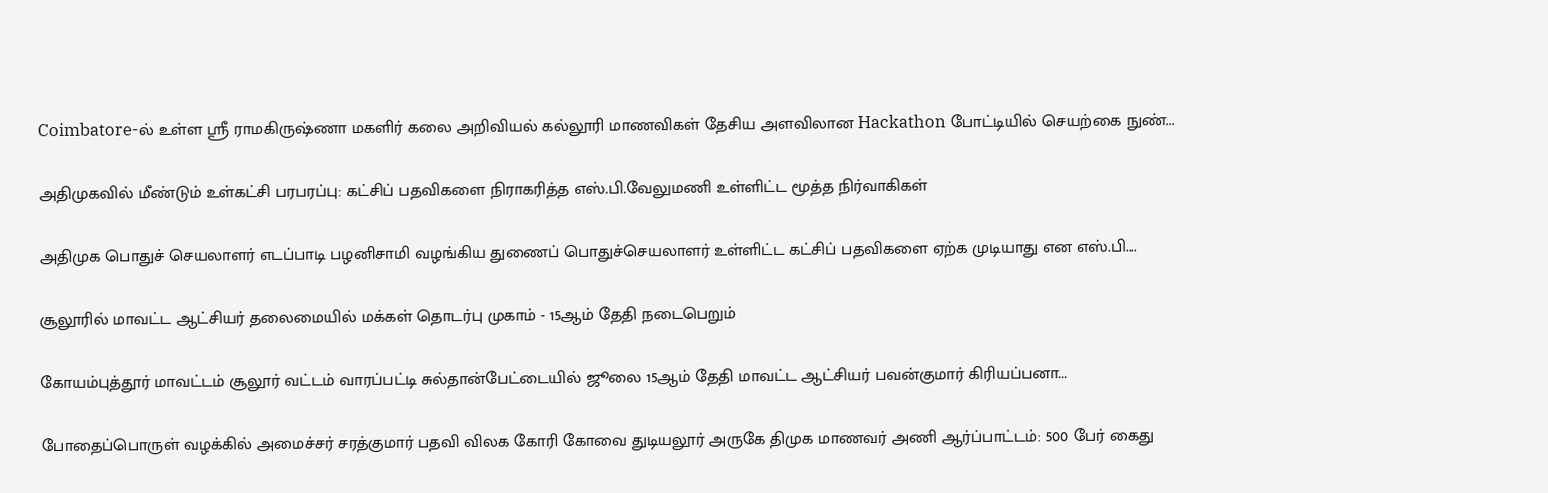Coimbatore-ல் உள்ள ஶ்ரீ ராமகிருஷ்ணா மகளிர் கலை அறிவியல் கல்லூரி மாணவிகள் தேசிய அளவிலான Hackathon போட்டியில் செயற்கை நுண்...

அதிமுகவில் மீண்டும் உள்கட்சி பரபரப்பு: கட்சிப் பதவிகளை நிராகரித்த எஸ்.பி.வேலுமணி உள்ளிட்ட மூத்த நிர்வாகிகள்

அதிமுக பொதுச் செயலாளர் எடப்பாடி பழனிசாமி வழங்கிய துணைப் பொதுச்செயலாளர் உள்ளிட்ட கட்சிப் பதவிகளை ஏற்க முடியாது என எஸ்.பி....

சூலூரில் மாவட்ட ஆட்சியர் தலைமையில் மக்கள் தொடர்பு முகாம் - 15ஆம் தேதி நடைபெறும்

கோயம்புத்தூர் மாவட்டம் சூலூர் வட்டம் வாரப்பட்டி சுல்தான்பேட்டையில் ஜூலை 15ஆம் தேதி மாவட்ட ஆட்சியர் பவன்குமார் கிரியப்பனா...

போதைப்பொருள் வழக்கில் அமைச்சர் சரத்குமார் பதவி விலக கோரி கோவை துடியலூர் அருகே திமுக மாணவர் அணி ஆர்ப்பாட்டம்: 500 பேர் கைது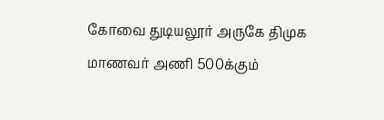கோவை துடியலூர் அருகே திமுக மாணவர் அணி 500க்கும்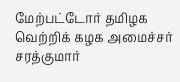மேற்பட்டோர் தமிழக வெற்றிக் கழக அமைச்சர் சரத்குமார்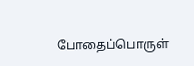போதைப்பொருள்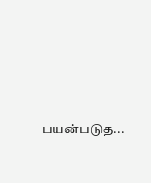பயன்படுத...